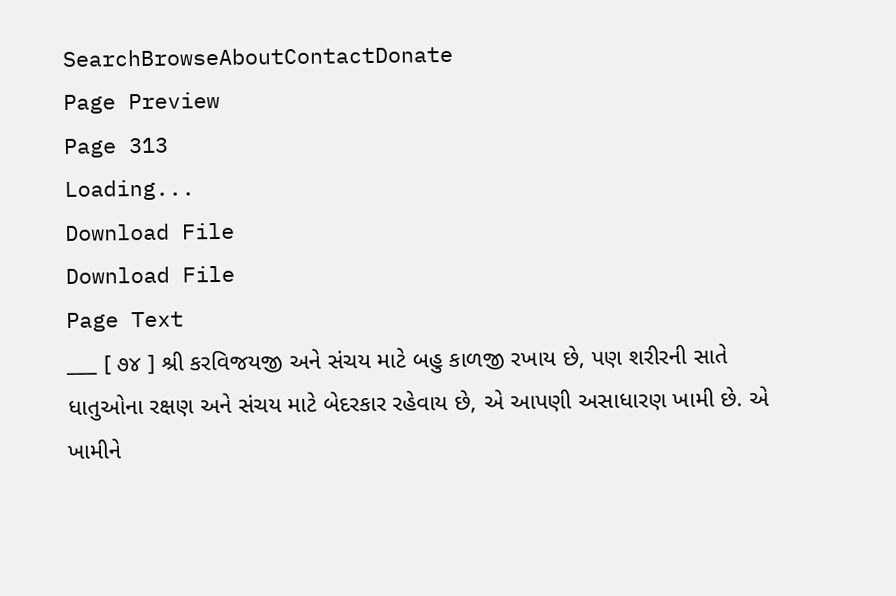SearchBrowseAboutContactDonate
Page Preview
Page 313
Loading...
Download File
Download File
Page Text
___ [ ૭૪ ] શ્રી કરવિજયજી અને સંચય માટે બહુ કાળજી રખાય છે, પણ શરીરની સાતે ધાતુઓના રક્ષણ અને સંચય માટે બેદરકાર રહેવાય છે, એ આપણી અસાધારણ ખામી છે. એ ખામીને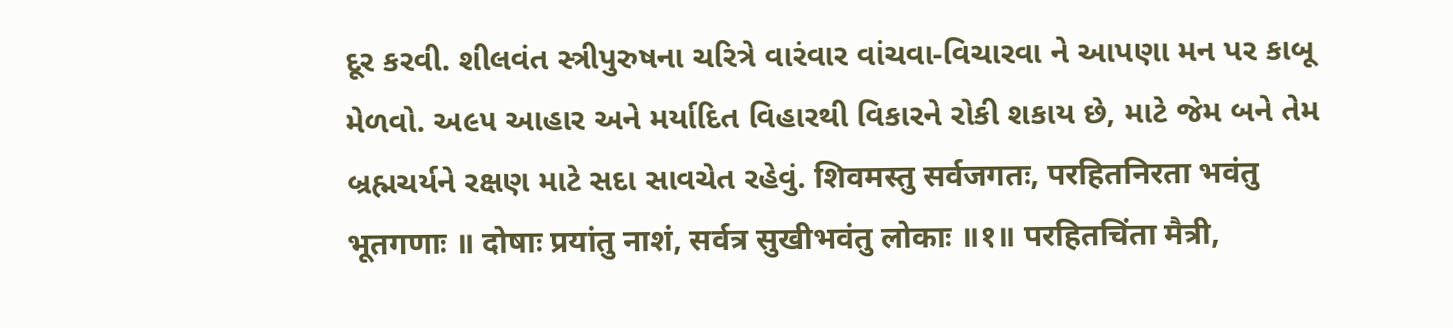દૂર કરવી. શીલવંત સ્ત્રીપુરુષના ચરિત્રે વારંવાર વાંચવા-વિચારવા ને આપણા મન પર કાબૂ મેળવો. અ૯૫ આહાર અને મર્યાદિત વિહારથી વિકારને રોકી શકાય છે, માટે જેમ બને તેમ બ્રહ્મચર્યને રક્ષણ માટે સદા સાવચેત રહેવું. शिवमस्तु सर्वजगतः, परहितनिरता भवंतु भूतगणाः ॥ दोषाः प्रयांतु नाशं, सर्वत्र सुखीभवंतु लोकाः ॥१॥ परहितचिंता मैत्री,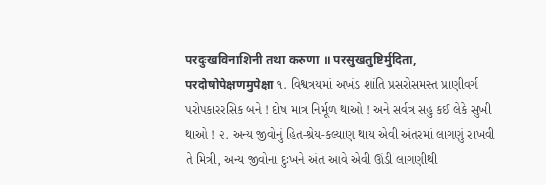परदुःखविनाशिनी तथा करुणा ॥ परसुखतुष्टिर्मुदिता, परदोषोपेक्षणमुपेक्षा ૧. વિશ્વત્રયમાં અખંડ શાંતિ પ્રસરોસમસ્ત પ્રાણીવર્ગ પરોપકારરસિક બને ! દોષ માત્ર નિર્મૂળ થાઓ ! અને સર્વત્ર સહુ કઈ લેકે સુખી થાઓ ! ૨. અન્ય જીવોનું હિત-શ્રેય-કલ્યાણ થાય એવી અંતરમાં લાગણું રાખવી તે મિત્રી, અન્ય જીવોના દુઃખને અંત આવે એવી ઊંડી લાગણીથી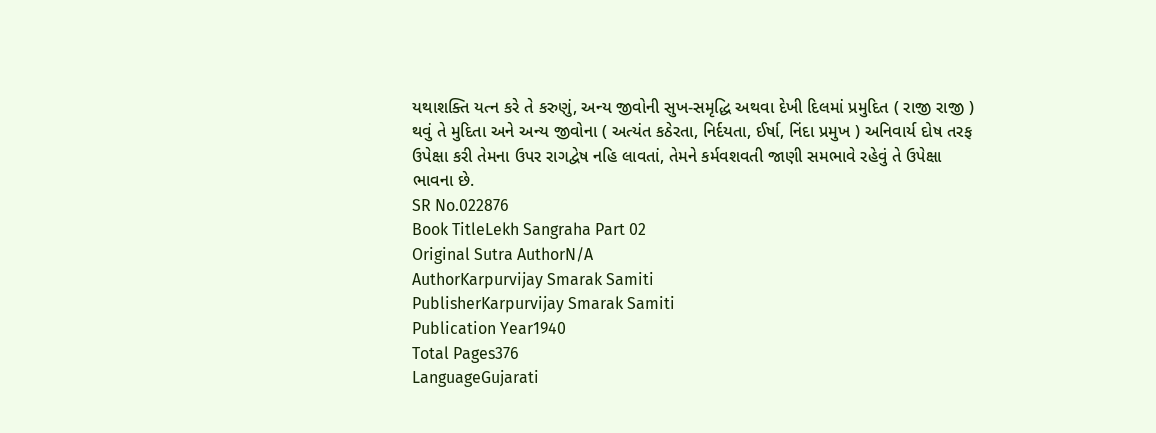યથાશક્તિ યત્ન કરે તે કરુણું, અન્ય જીવોની સુખ-સમૃદ્ધિ અથવા દેખી દિલમાં પ્રમુદિત ( રાજી રાજી ) થવું તે મુદિતા અને અન્ય જીવોના ( અત્યંત કઠેરતા, નિર્દયતા, ઈર્ષા, નિંદા પ્રમુખ ) અનિવાર્ય દોષ તરફ ઉપેક્ષા કરી તેમના ઉપર રાગદ્વેષ નહિ લાવતાં, તેમને કર્મવશવતી જાણી સમભાવે રહેવું તે ઉપેક્ષા ભાવના છે.
SR No.022876
Book TitleLekh Sangraha Part 02
Original Sutra AuthorN/A
AuthorKarpurvijay Smarak Samiti
PublisherKarpurvijay Smarak Samiti
Publication Year1940
Total Pages376
LanguageGujarati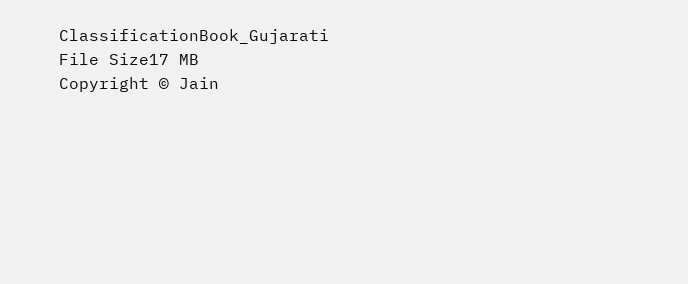ClassificationBook_Gujarati
File Size17 MB
Copyright © Jain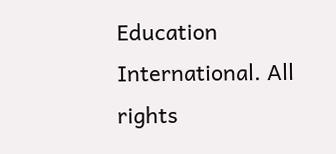Education International. All rights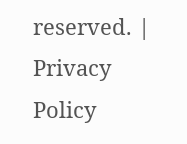reserved. | Privacy Policy